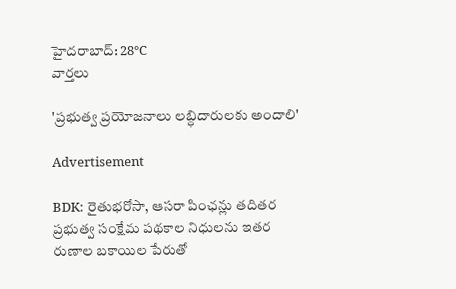హైదరాబాద్: 28°C
వార్తలు

'ప్రభుత్వ ప్రయోజనాలు లబ్ధిదారులకు అందాలి'

Advertisement

BDK: రైతుభరోసా, ఆసరా పింఛన్లు తదితర ప్రభుత్వ సంక్షేమ పథకాల నిధులను ఇతర రుణాల బకాయిల పేరుతో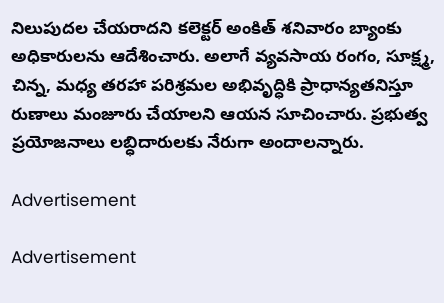నిలుపుదల చేయరాదని కలెక్టర్ అంకిత్ శనివారం బ్యాంకు అధికారులను ఆదేశించారు. అలాగే వ్యవసాయ రంగం, సూక్ష్మ, చిన్న, మధ్య తరహా పరిశ్రమల అభివృద్ధికి ప్రాధాన్యతనిస్తూ రుణాలు మంజూరు చేయాలని ఆయన సూచించారు. ప్రభుత్వ ప్రయోజనాలు లబ్ధిదారులకు నేరుగా అందాలన్నారు.

Advertisement

Advertisement